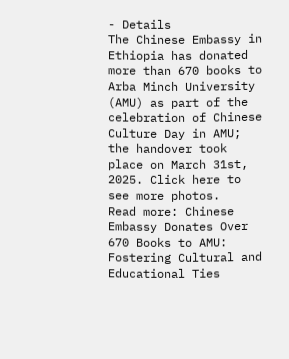- Details
The Chinese Embassy in Ethiopia has donated more than 670 books to Arba Minch University (AMU) as part of the celebration of Chinese Culture Day in AMU; the handover took place on March 31st, 2025. Click here to see more photos.
Read more: Chinese Embassy Donates Over 670 Books to AMU: Fostering Cultural and Educational Ties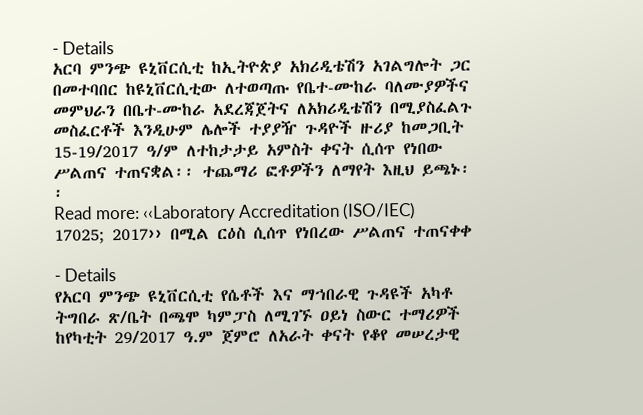- Details
አርባ ምንጭ ዩኒቨርሲቲ ከኢትዮጵያ አክሪዲቴሽን አገልግሎት ጋር በመተባበር ከዩኒቨርሲቲው ለተወጣጡ የቤተ-ሙከራ ባለሙያዎችና መምህራን በቤተ-ሙከራ አደረጃጀትና ለአክሪዲቴሽን በሚያስፈልጉ መስፈርቶች እንዲሁም ሌሎች ተያያዥ ጉዳዮች ዙሪያ ከመጋቢት 15-19/2017 ዓ/ም ለተከታታይ አምስት ቀናት ሲሰጥ የነበው ሥልጠና ተጠናቋል፡፡ ተጨማሪ ፎቶዎችን ለማየት እዚህ ይጫኑ፡፡
Read more: ‹‹Laboratory Accreditation (ISO/IEC) 17025; 2017›› በሚል ርዕስ ሲሰጥ የነበረው ሥልጠና ተጠናቀቀ

- Details
የአርባ ምንጭ ዩኒቨርሲቲ የሴቶች እና ማኀበራዊ ጉዳዩች አካቶ ትግበራ ጽ/ቤት በጫሞ ካምፓስ ለሚገኙ ዐይነ ስውር ተማሪዎች ከየካቲት 29/2017 ዓ.ም ጀምሮ ለአራት ቀናት የቆየ መሠረታዊ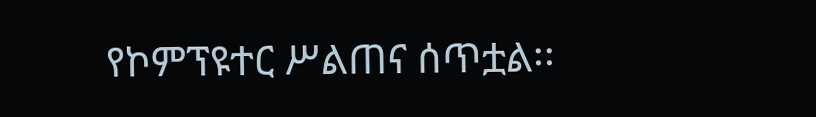የኮምፕዩተር ሥልጠና ሰጥቷል፡፡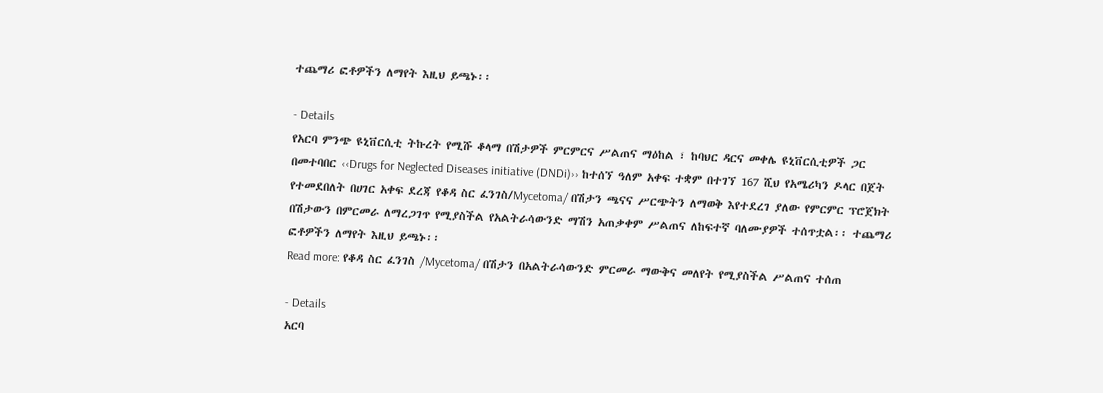ተጨማሪ ፎቶዎችን ለማየት እዚህ ይጫኑ፡፡

- Details
የአርባ ምንጭ ዩኒቨርሲቲ ትኩረት የሚሹ ቆላማ በሽታዎች ምርምርና ሥልጠና ማዕከል ፣ ከባህር ዳርና መቀሌ ዩኒቨርሲቲዎች ጋር በመተባበር ‹‹Drugs for Neglected Diseases initiative (DNDi)›› ከተሰኘ ዓለም አቀፍ ተቋም በተገኘ 167 ሺህ የአሜሪካን ዶላር በጀት የተመደበለት በሀገር አቀፍ ደረጃ የቆዳ ስር ፈንገስ/Mycetoma/ በሽታን ጫናና ሥርጭትን ለማወቅ እየተደረገ ያለው የምርምር ፕሮጀክት በሽታውን በምርመራ ለማረጋገጥ የሚያስችል የአልትራሳውንድ ማሽን አጠቃቀም ሥልጠና ለከፍተኛ ባለሙያዎች ተሰጥቷል፡፡ ተጨማሪ ፎቶዎችን ለማየት እዚህ ይጫኑ፡፡
Read more: የቆዳ ስር ፈንገስ /Mycetoma/ በሽታን በአልትራሳውንድ ምርመራ ማውቅና መለየት የሚያስችል ሥልጠና ተሰጠ

- Details
አርባ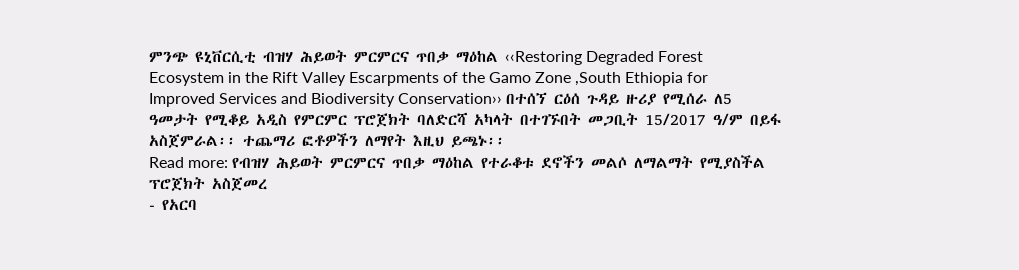ምንጭ ዩኒቨርሲቲ ብዝሃ ሕይወት ምርምርና ጥበቃ ማዕከል ‹‹Restoring Degraded Forest Ecosystem in the Rift Valley Escarpments of the Gamo Zone ,South Ethiopia for Improved Services and Biodiversity Conservation›› በተሰኘ ርዕሰ ጉዳይ ዙሪያ የሚሰራ ለ5 ዓመታት የሚቆይ አዲስ የምርምር ፕሮጀክት ባለድርሻ አካላት በተገኙበት መጋቢት 15/2017 ዓ/ም በይፋ አስጀምራል፡፡ ተጨማሪ ፎቶዎችን ለማየት እዚህ ይጫኑ፡፡
Read more: የብዝሃ ሕይወት ምርምርና ጥበቃ ማዕከል የተራቆቱ ደኖችን መልሶ ለማልማት የሚያስችል ፕሮጀክት አስጀመረ
- የአርባ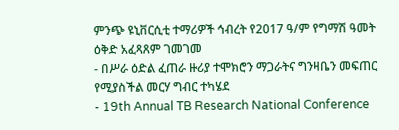ምንጭ ዩኒቨርሲቲ ተማሪዎች ኅብረት የ2017 ዓ/ም የግማሽ ዓመት ዕቅድ አፈጻጸም ገመገመ
- በሥራ ዕድል ፈጠራ ዙሪያ ተሞክሮን ማጋራትና ግንዛቤን መፍጠር የሚያስችል መርሃ ግብር ተካሄደ
- 19th Annual TB Research National Conference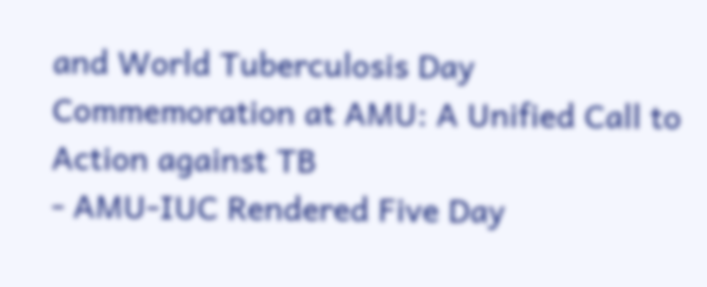and World Tuberculosis Day Commemoration at AMU: A Unified Call to Action against TB
- AMU-IUC Rendered Five Day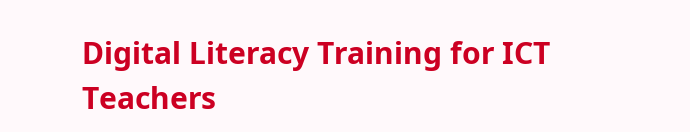Digital Literacy Training for ICT Teachers